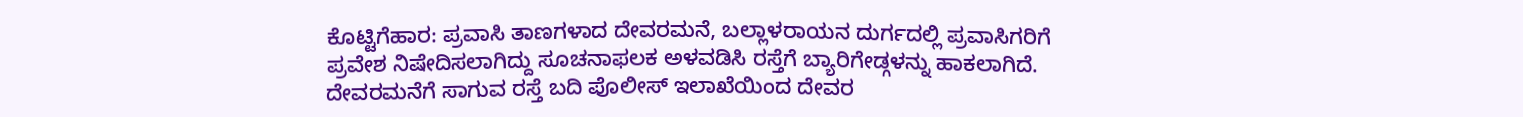ಕೊಟ್ಟಿಗೆಹಾರ: ಪ್ರವಾಸಿ ತಾಣಗಳಾದ ದೇವರಮನೆ, ಬಲ್ಲಾಳರಾಯನ ದುರ್ಗದಲ್ಲಿ ಪ್ರವಾಸಿಗರಿಗೆ ಪ್ರವೇಶ ನಿಷೇದಿಸಲಾಗಿದ್ದು ಸೂಚನಾಫಲಕ ಅಳವಡಿಸಿ ರಸ್ತೆಗೆ ಬ್ಯಾರಿಗೇಡ್ಗಳನ್ನು ಹಾಕಲಾಗಿದೆ.
ದೇವರಮನೆಗೆ ಸಾಗುವ ರಸ್ತೆ ಬದಿ ಪೊಲೀಸ್ ಇಲಾಖೆಯಿಂದ ದೇವರ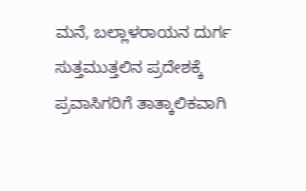ಮನೆ, ಬಲ್ಲಾಳರಾಯನ ದುರ್ಗ ಸುತ್ತಮುತ್ತಲಿನ ಪ್ರದೇಶಕ್ಕೆ ಪ್ರವಾಸಿಗರಿಗೆ ತಾತ್ಕಾಲಿಕವಾಗಿ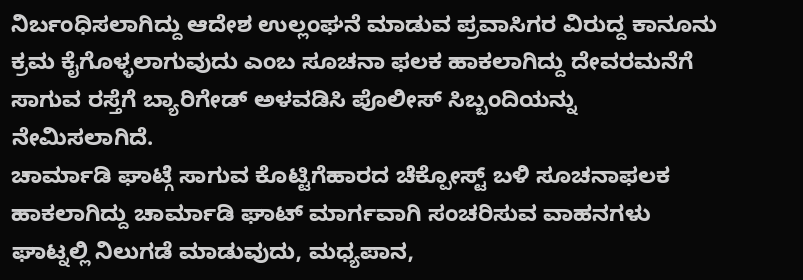ನಿರ್ಬಂಧಿಸಲಾಗಿದ್ದು ಆದೇಶ ಉಲ್ಲಂಘನೆ ಮಾಡುವ ಪ್ರವಾಸಿಗರ ವಿರುದ್ದ ಕಾನೂನು ಕ್ರಮ ಕೈಗೊಳ್ಳಲಾಗುವುದು ಎಂಬ ಸೂಚನಾ ಫಲಕ ಹಾಕಲಾಗಿದ್ದು ದೇವರಮನೆಗೆ ಸಾಗುವ ರಸ್ತೆಗೆ ಬ್ಯಾರಿಗೇಡ್ ಅಳವಡಿಸಿ ಪೊಲೀಸ್ ಸಿಬ್ಬಂದಿಯನ್ನು ನೇಮಿಸಲಾಗಿದೆ.
ಚಾರ್ಮಾಡಿ ಘಾಟ್ಗೆ ಸಾಗುವ ಕೊಟ್ಟಿಗೆಹಾರದ ಚೆಕ್ಪೋಸ್ಟ್ ಬಳಿ ಸೂಚನಾಫಲಕ ಹಾಕಲಾಗಿದ್ದು ಚಾರ್ಮಾಡಿ ಘಾಟ್ ಮಾರ್ಗವಾಗಿ ಸಂಚರಿಸುವ ವಾಹನಗಳು ಘಾಟ್ನಲ್ಲಿ ನಿಲುಗಡೆ ಮಾಡುವುದು, ಮಧ್ಯಪಾನ,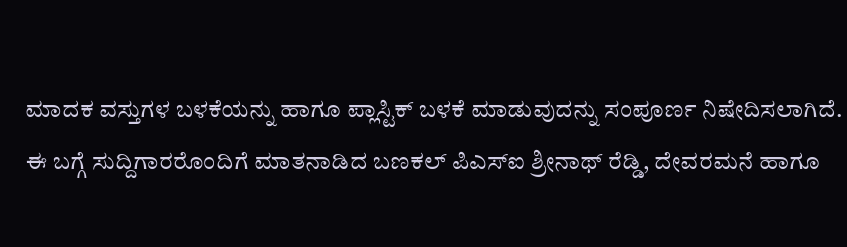ಮಾದಕ ವಸ್ತುಗಳ ಬಳಕೆಯನ್ನು ಹಾಗೂ ಪ್ಲಾಸ್ಟಿಕ್ ಬಳಕೆ ಮಾಡುವುದನ್ನು ಸಂಪೂರ್ಣ ನಿಷೇದಿಸಲಾಗಿದೆ.
ಈ ಬಗ್ಗೆ ಸುದ್ದಿಗಾರರೊಂದಿಗೆ ಮಾತನಾಡಿದ ಬಣಕಲ್ ಪಿಎಸ್ಐ ಶ್ರೀನಾಥ್ ರೆಡ್ಡಿ, ದೇವರಮನೆ ಹಾಗೂ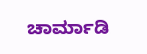ಚಾರ್ಮಾಡಿ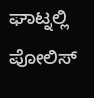ಘಾಟ್ನಲ್ಲಿ ಪೋಲಿಸ್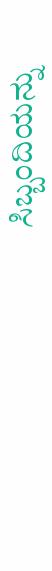ಸಿಬ್ಬಂದಿಯನ್ನು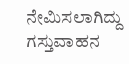ನೇಮಿಸಲಾಗಿದ್ದು ಗಸ್ತುವಾಹನ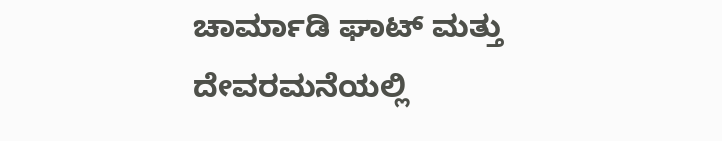ಚಾರ್ಮಾಡಿ ಘಾಟ್ ಮತ್ತು ದೇವರಮನೆಯಲ್ಲಿ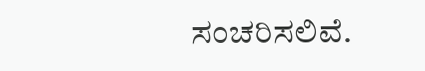ಸಂಚರಿಸಲಿವೆ.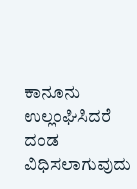ಕಾನೂನು ಉಲ್ಲಂಘಿಸಿದರೆ ದಂಡ ವಿಧಿಸಲಾಗುವುದು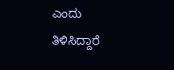ಎಂದು ತಿಳಿಸಿದ್ದಾರೆ